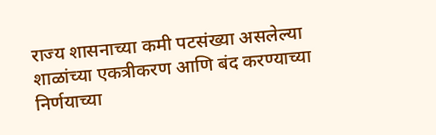राज्य शासनाच्या कमी पटसंख्या असलेल्या शाळांच्या एकत्रीकरण आणि बंद करण्याच्या निर्णयाच्या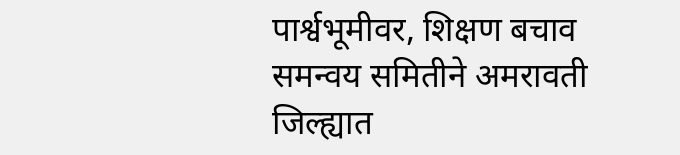पार्श्वभूमीवर, शिक्षण बचाव समन्वय समितीने अमरावती जिल्ह्यात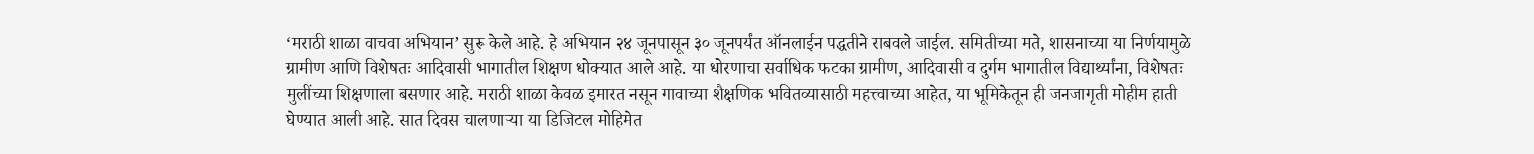‘मराठी शाळा वाचवा अभियान’ सुरू केले आहे. हे अभियान २४ जूनपासून ३० जूनपर्यंत ऑनलाईन पद्धतीने राबवले जाईल. समितीच्या मते, शासनाच्या या निर्णयामुळे ग्रामीण आणि विशेषतः आदिवासी भागातील शिक्षण धोक्यात आले आहे. या धोरणाचा सर्वाधिक फटका ग्रामीण, आदिवासी व दुर्गम भागातील विद्यार्थ्यांना, विशेषतः मुलींच्या शिक्षणाला बसणार आहे. मराठी शाळा केवळ इमारत नसून गावाच्या शैक्षणिक भवितव्यासाठी महत्त्वाच्या आहेत, या भूमिकेतून ही जनजागृती मोहीम हाती घेण्यात आली आहे. सात दिवस चालणाऱ्या या डिजिटल मोहिमेत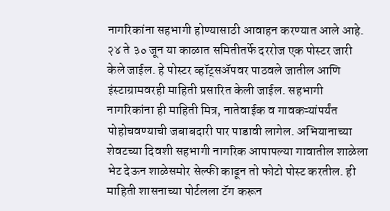नागरिकांना सहभागी होण्यासाठी आवाहन करण्यात आले आहे. २४ ते ३० जून या काळात समितीतर्फे दररोज एक पोस्टर जारी केले जाईल. हे पोस्टर व्हॉट्सॲपवर पाठवले जातील आणि इंस्टाग्रामवरही माहिती प्रसारित केली जाईल. सहभागी नागरिकांना ही माहिती मित्र, नातेवाईक व गावकऱ्यांपर्यंत पोहोचवण्याची जबाबदारी पार पाडावी लागेल. अभियानाच्या शेवटच्या दिवशी सहभागी नागरिक आपापल्या गावातील शाळेला भेट देऊन शाळेसमोर सेल्फी काढून तो फोटो पोस्ट करतील. ही माहिती शासनाच्या पोर्टलला टॅग करून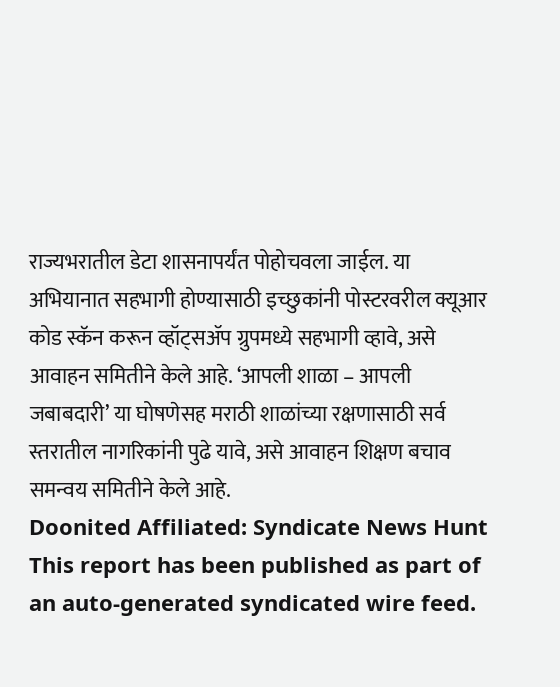राज्यभरातील डेटा शासनापर्यंत पोहोचवला जाईल. या अभियानात सहभागी होण्यासाठी इच्छुकांनी पोस्टरवरील क्यूआर कोड स्कॅन करून व्हॉट्सॲप ग्रुपमध्ये सहभागी व्हावे, असे आवाहन समितीने केले आहे. ‘आपली शाळा – आपली जबाबदारी’ या घोषणेसह मराठी शाळांच्या रक्षणासाठी सर्व स्तरातील नागरिकांनी पुढे यावे, असे आवाहन शिक्षण बचाव समन्वय समितीने केले आहे.
Doonited Affiliated: Syndicate News Hunt
This report has been published as part of an auto-generated syndicated wire feed.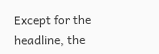Except for the headline, the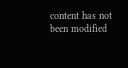content has not been modified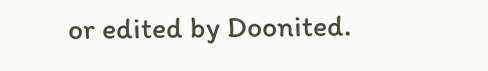or edited by Doonited.